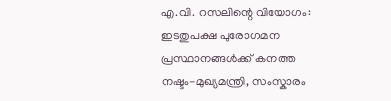എ.വി. റസലിന്റെ വിയോഗം: ഇടതുപക്ഷ പുരോഗമന പ്രസ്ഥാനങ്ങൾക്ക് കനത്ത നഷ്ടം-മുഖ്യമന്ത്രി, സംസ്കാരം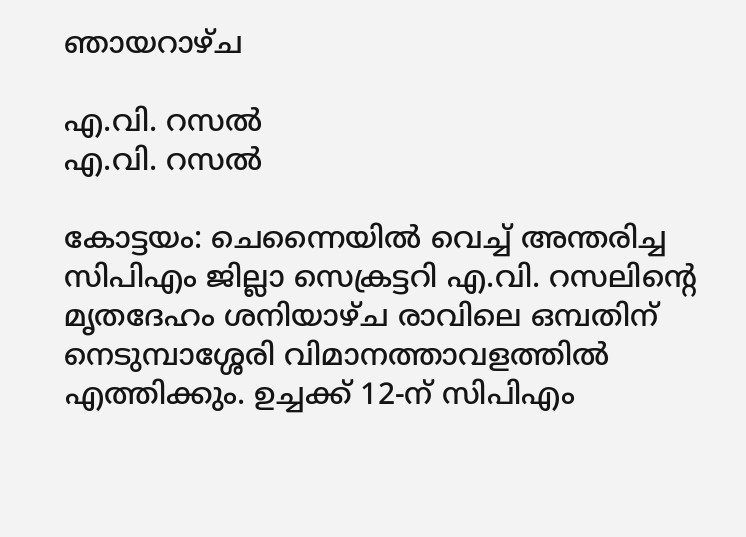ഞായറാഴ്ച

എ.വി. റസല്‍
എ.വി. റസല്‍

കോട്ടയം: ചെന്നൈയിൽ വെച്ച് അന്തരിച്ച സിപിഎം ജില്ലാ സെക്രട്ടറി എ.വി. റസലിന്റെ മൃതദേഹം ശനിയാഴ്ച രാവിലെ ഒമ്പതിന് നെടുമ്പാശ്ശേരി വിമാനത്താവളത്തിൽ എത്തിക്കും. ഉച്ചക്ക് 12-ന് സിപിഎം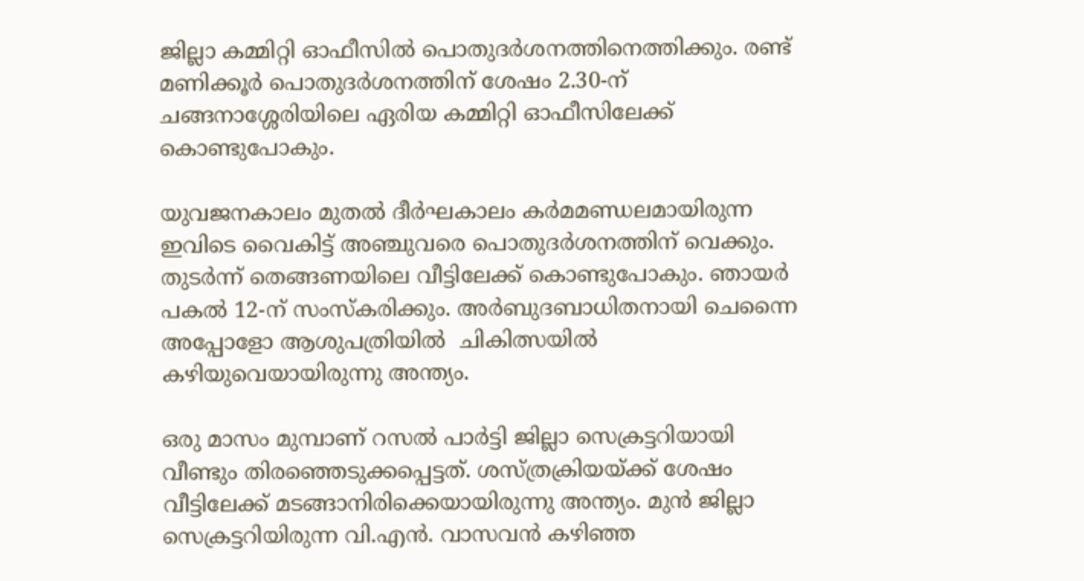ജില്ലാ കമ്മിറ്റി ഓഫീസിൽ പൊതുദർശനത്തിനെത്തിക്കും. രണ്ട് മണിക്കൂർ പൊതുദർശനത്തിന് ശേഷം 2.30-ന് ചങ്ങനാശ്ശേരിയിലെ ഏരിയ കമ്മിറ്റി ഓഫീസിലേക്ക് കൊണ്ടുപോകും.

യുവജനകാലം മുതൽ ദീർഘകാലം കർമമണ്ഡലമായിരുന്ന ഇവിടെ വൈകിട്ട് അഞ്ചുവരെ പൊതുദർശനത്തിന് വെക്കും. തുടർന്ന്‌ തെങ്ങണയിലെ വീട്ടിലേക്ക്‌ കൊണ്ടുപോകും. ഞായർ പകൽ 12-ന്‌ സംസ്കരിക്കും. അര്‍ബുദബാധിതനായി ചെന്നൈ അപ്പോളോ ആശുപത്രിയിൽ  ചികിത്സയില്‍ കഴിയുവെയായിരുന്നു അന്ത്യം.

ഒരു മാസം മുമ്പാണ് റസൽ പാര്‍ട്ടി ജില്ലാ സെക്രട്ടറിയായി വീണ്ടും തിരഞ്ഞെടുക്കപ്പെട്ടത്. ശസ്ത്രക്രിയയ്ക്ക് ശേഷം വീട്ടിലേക്ക് മടങ്ങാനിരിക്കെയായിരുന്നു അന്ത്യം. മുന്‍ ജില്ലാ സെക്രട്ടറിയിരുന്ന വി.എന്‍. വാസവന്‍ കഴിഞ്ഞ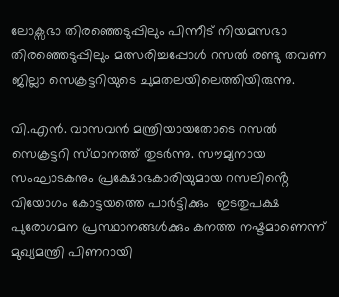ലോക്സഭാ തിരഞ്ഞെടുപ്പിലും പിന്നീട് നിയമസഭാ തിരഞ്ഞെടുപ്പിലും മത്സരിച്ചപ്പോള്‍ റസല്‍ രണ്ടു തവണ ജില്ലാ സെക്രട്ടറിയുടെ ചുമതലയിലെത്തിയിരുന്നു.

വി.എൻ. വാസവൻ മന്ത്രിയായതോടെ റസൽ സെക്രട്ടറി സ്‌ഥാനത്ത്‌ തുടർന്നു. സൗമ്യനായ സംഘാടകനും പ്രക്ഷോഭകാരിയുമായ റസലിൻ്റെ വിയോഗം കോട്ടയത്തെ പാർട്ടിക്കും  ഇടതുപക്ഷ പുരോഗമന പ്രസ്ഥാനങ്ങൾക്കും കനത്ത നഷ്ടമാണെന്ന് മുഖ്യമന്ത്രി പിണറായി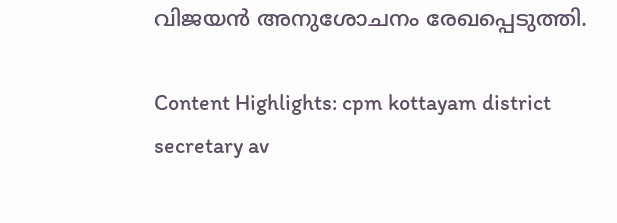വിജയൻ അനുശോചനം രേഖപ്പെടുത്തി.

Content Highlights: cpm kottayam district secretary av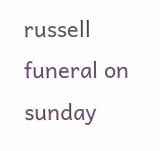russell funeral on sunday